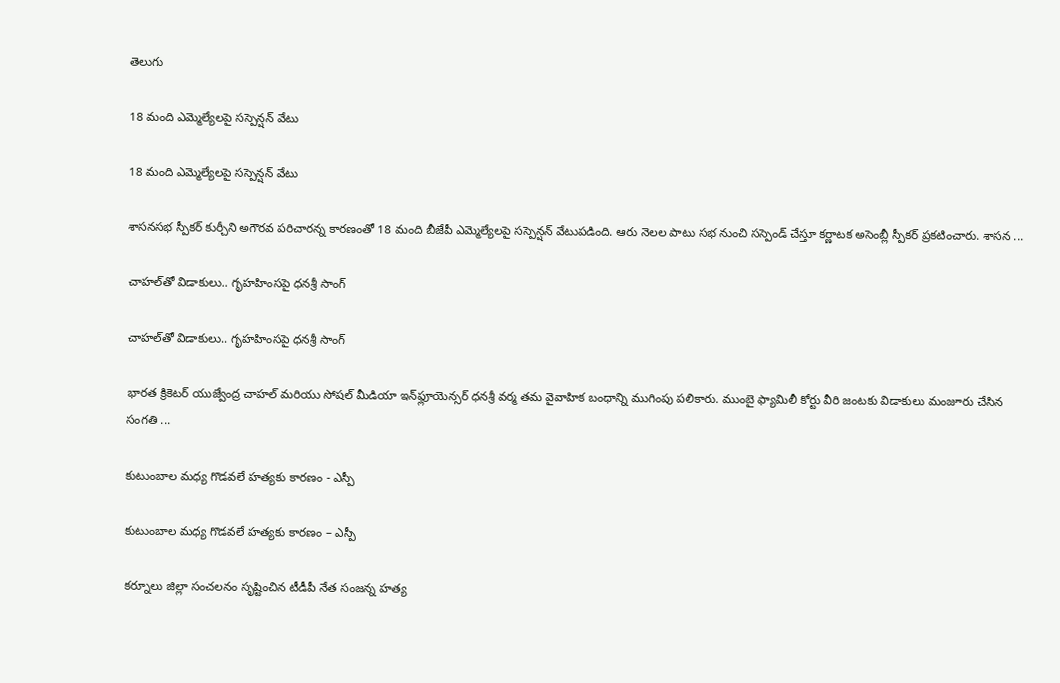తెలుగు

18 మంది ఎమ్మెల్యేలపై స‌స్పెన్ష‌న్ వేటు

18 మంది ఎమ్మెల్యేలపై స‌స్పెన్ష‌న్ వేటు

శాసనసభ స్పీకర్‌ కుర్చీని అగౌరవ ప‌రిచార‌న్న కార‌ణంతో 18 మంది బీజేపీ ఎమ్మెల్యేల‌పై స‌స్పెన్ష‌న్ వేటుప‌డింది. ఆరు నెల‌ల పాటు స‌భ నుంచి స‌స్పెండ్ చేస్తూ క‌ర్ణాట‌క‌ అసెంబ్లీ స్పీక‌ర్ ప్ర‌క‌టించారు. శాస‌న ...

చాహల్‌తో విడాకులు.. గృహహింసపై ధనశ్రీ సాంగ్

చాహల్‌తో విడాకులు.. గృహహింసపై ధనశ్రీ సాంగ్

భారత క్రికెటర్ యుజ్వేంద్ర చాహల్ మరియు సోషల్ మీడియా ఇన్‌ఫ్లూయెన్సర్ ధనశ్రీ వర్మ తమ వైవాహిక బంధాన్ని ముగింపు ప‌లికారు. ముంబై ఫ్యామిలీ కోర్టు వీరి జంట‌కు విడాకులు మంజూరు చేసిన సంగతి ...

కుటుంబాల మ‌ధ్య గొడవలే హత్యకు కారణం - ఎస్పీ

కుటుంబాల మ‌ధ్య గొడవలే హత్యకు కారణం – ఎస్పీ

కర్నూలు జిల్లా సంచలనం సృష్టించిన టీడీపీ నేత సంజన్న హత్య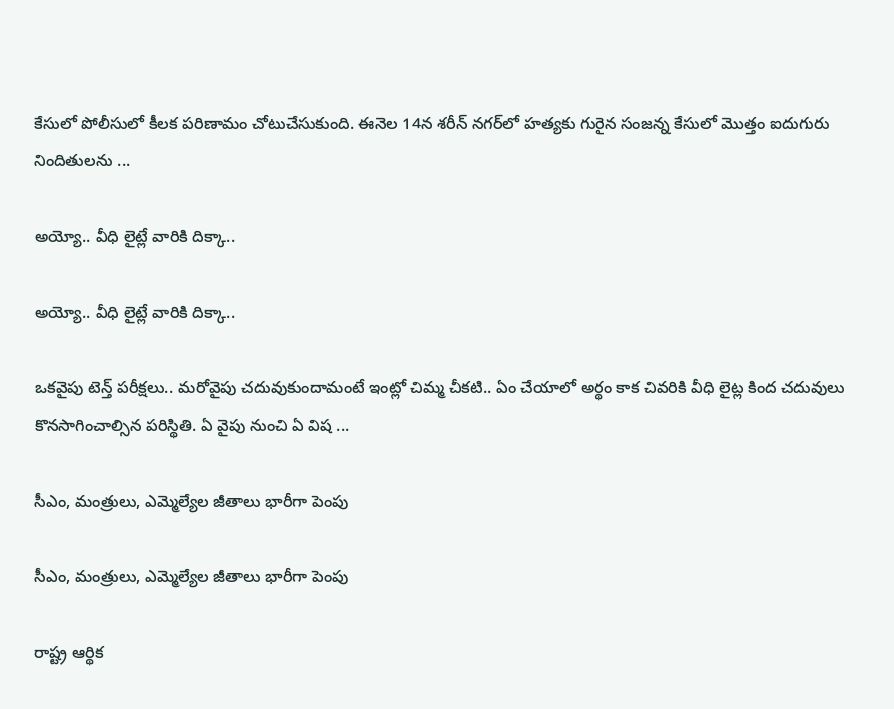కేసులో పోలీసులో కీలక ప‌రిణామం చోటుచేసుకుంది. ఈనెల 14న శరీన్ నగర్‌లో హత్యకు గురైన సంజన్న కేసులో మొత్తం ఐదుగురు నిందితులను ...

అయ్యో.. వీధి లైట్లే వారికి దిక్కా..

అయ్యో.. వీధి లైట్లే వారికి దిక్కా..

ఒకవైపు టెన్త్ పరీక్షలు.. మరోవైపు చదువుకుందామంటే ఇంట్లో చిమ్మ చీకటి.. ఏం చేయాలో అర్థం కాక చివరికి వీధి లైట్ల కింద చదువులు కొనసాగించాల్సిన పరిస్థితి. ఏ వైపు నుంచి ఏ విష ...

సీఎం, మంత్రులు, ఎమ్మెల్యేల జీతాలు భారీగా పెంపు

సీఎం, మంత్రులు, ఎమ్మెల్యేల జీతాలు భారీగా పెంపు

రాష్ట్ర ఆర్థిక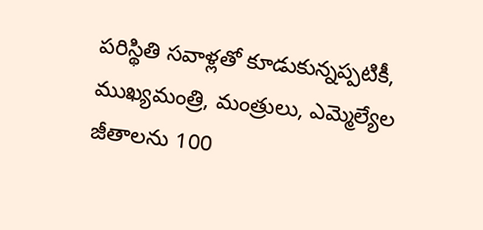పరిస్థితి సవాళ్లతో కూడుకున్నప్పటికీ, ముఖ్యమంత్రి, మంత్రులు, ఎమ్మెల్యేల జీతాలను 100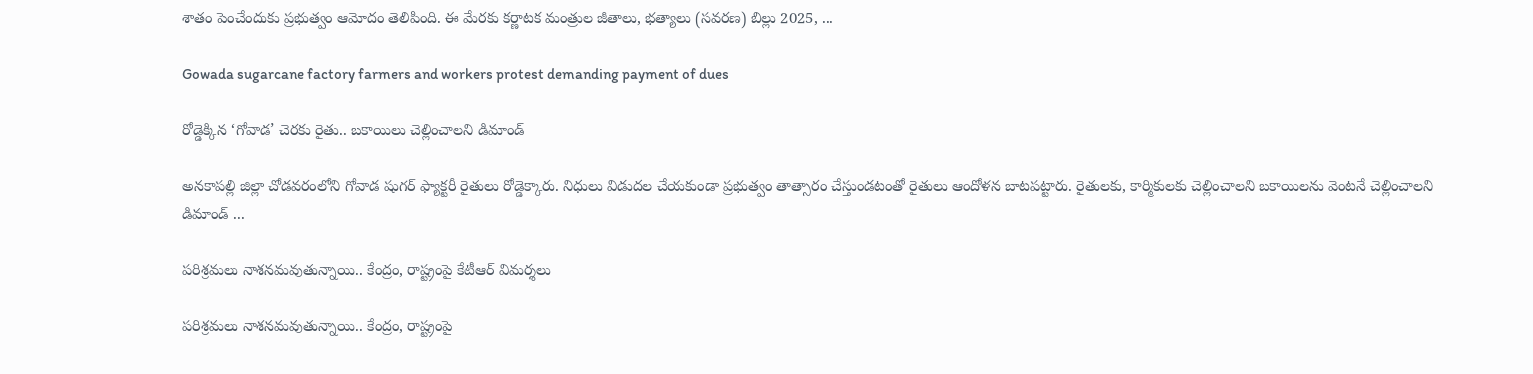శాతం పెంచేందుకు ప్రభుత్వం ఆమోదం తెలిపింది. ఈ మేరకు కర్ణాటక మంత్రుల జీతాలు, భత్యాలు (సవరణ) బిల్లు 2025, ...

Gowada sugarcane factory farmers and workers protest demanding payment of dues

రోడ్డెక్కిన‌ ‘గోవాడ’ చెర‌కు రైతు.. బ‌కాయిలు చెల్లించాల‌ని డిమాండ్‌

అనకాపల్లి జిల్లా చోడ‌వ‌రంలోని గోవాడ షుగ‌ర్ ఫ్యాక్ట‌రీ రైతులు రోడ్డెక్కారు. నిధులు విడుద‌ల చేయ‌కుండా ప్ర‌భుత్వం తాత్సారం చేస్తుండ‌టంతో రైతులు ఆందోళ‌న బాట‌ప‌ట్టారు. రైతుల‌కు, కార్మికుల‌కు చెల్లించాల‌ని బ‌కాయిల‌ను వెంట‌నే చెల్లించాల‌ని డిమాండ్ ...

పరిశ్రమలు నాశనమవుతున్నాయి.. కేంద్రం, రాష్ట్రంపై కేటీఆర్ విమర్శలు

పరిశ్రమలు నాశనమవుతున్నాయి.. కేంద్రం, రాష్ట్రంపై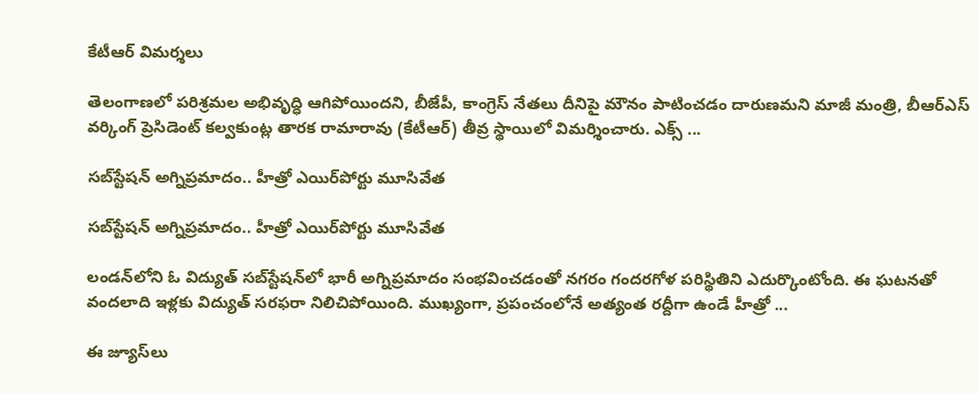కేటీఆర్ విమర్శలు

తెలంగాణలో పరిశ్రమల అభివృద్ధి ఆగిపోయిందని, బీజేపీ, కాంగ్రెస్ నేతలు దీనిపై మౌనం పాటించడం దారుణమని మాజీ మంత్రి, బీఆర్ఎస్ వ‌ర్కింగ్ ప్రెసిడెంట్‌ కల్వకుంట్ల తారక రామారావు (కేటీఆర్) తీవ్ర స్థాయిలో విమర్శించారు. ఎక్స్ ...

సబ్‌స్టేషన్ అగ్నిప్రమాదం.. హీత్రో ఎయిర్‌పోర్టు మూసివేత

సబ్‌స్టేషన్ అగ్నిప్రమాదం.. హీత్రో ఎయిర్‌పోర్టు మూసివేత

లండన్‌లోని ఓ విద్యుత్ సబ్‌స్టేషన్‌లో భారీ అగ్నిప్రమాదం సంభవించడంతో నగరం గందరగోళ పరిస్థితిని ఎదుర్కొంటోంది. ఈ ఘటనతో వందలాది ఇళ్లకు విద్యుత్ సరఫరా నిలిచిపోయింది. ముఖ్యంగా, ప్రపంచంలోనే అత్యంత రద్దీగా ఉండే హీత్రో ...

ఈ జ్యూస్‌లు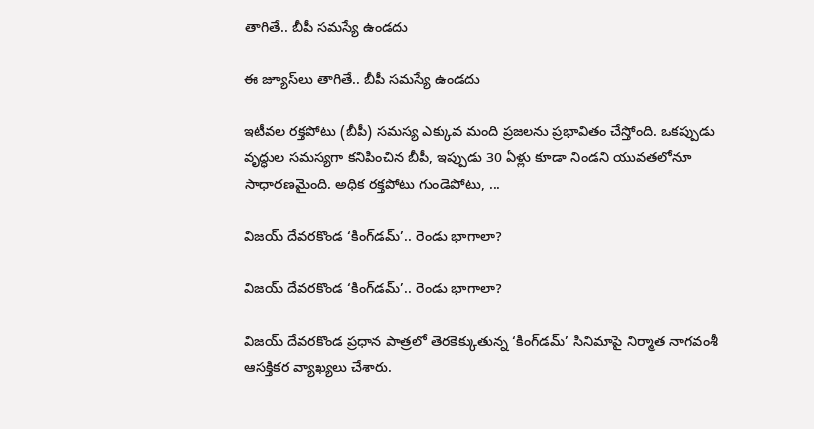తాగితే.. బీపీ స‌మ‌స్యే ఉండ‌దు

ఈ జ్యూస్‌లు తాగితే.. బీపీ స‌మ‌స్యే ఉండ‌దు

ఇటీవల రక్తపోటు (బీపీ) సమస్య ఎక్కువ మంది ప్రజలను ప్రభావితం చేస్తోంది. ఒకప్పుడు వృద్ధుల సమస్యగా కనిపించిన బీపీ, ఇప్పుడు 30 ఏళ్లు కూడా నిండని యువతలోనూ సాధారణమైంది. అధిక రక్తపోటు గుండెపోటు, ...

విజయ్ దేవరకొండ ‘కింగ్‌డమ్‌’.. రెండు భాగాలా?

విజయ్ దేవరకొండ ‘కింగ్‌డమ్‌’.. రెండు భాగాలా?

విజయ్ దేవరకొండ ప్రధాన పాత్రలో తెరకెక్కుతున్న ‘కింగ్‌డమ్‌’ సినిమాపై నిర్మాత నాగవంశీ ఆసక్తికర వ్యాఖ్యలు చేశారు.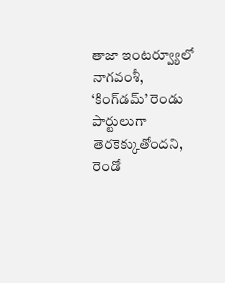తాజా ఇంటర్వ్యూలో నాగవంశీ, ‘కింగ్‌డమ్‌’ రెండు పార్టులుగా తెరకెక్కుతోందని, రెండో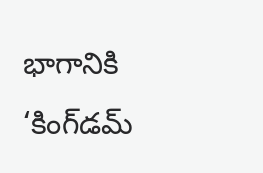భాగానికి ‘కింగ్‌డమ్‌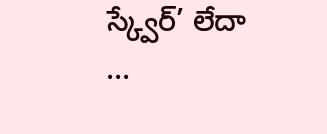స్క్వేర్’ లేదా ...